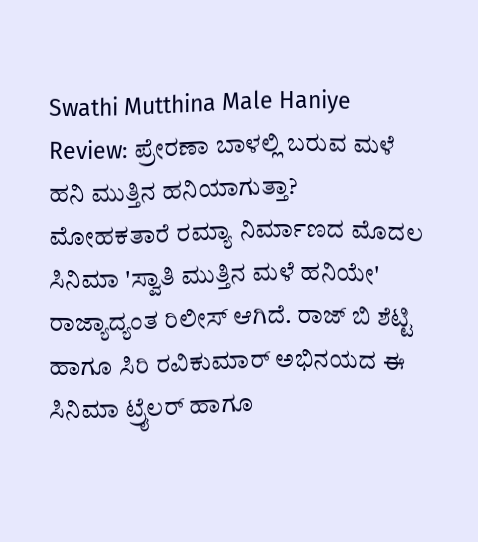Swathi Mutthina Male Haniye Review: ಪ್ರೇರಣಾ ಬಾಳಲ್ಲಿ ಬರುವ ಮಳೆ ಹನಿ ಮುತ್ತಿನ ಹನಿಯಾಗುತ್ತಾ?
ಮೋಹಕತಾರೆ ರಮ್ಯಾ ನಿರ್ಮಾಣದ ಮೊದಲ ಸಿನಿಮಾ 'ಸ್ವಾತಿ ಮುತ್ತಿನ ಮಳೆ ಹನಿಯೇ' ರಾಜ್ಯಾದ್ಯಂತ ರಿಲೀಸ್ ಆಗಿದೆ. ರಾಜ್ ಬಿ ಶೆಟ್ಟಿ ಹಾಗೂ ಸಿರಿ ರವಿಕುಮಾರ್ ಅಭಿನಯದ ಈ ಸಿನಿಮಾ ಟ್ರೈಲರ್ ಹಾಗೂ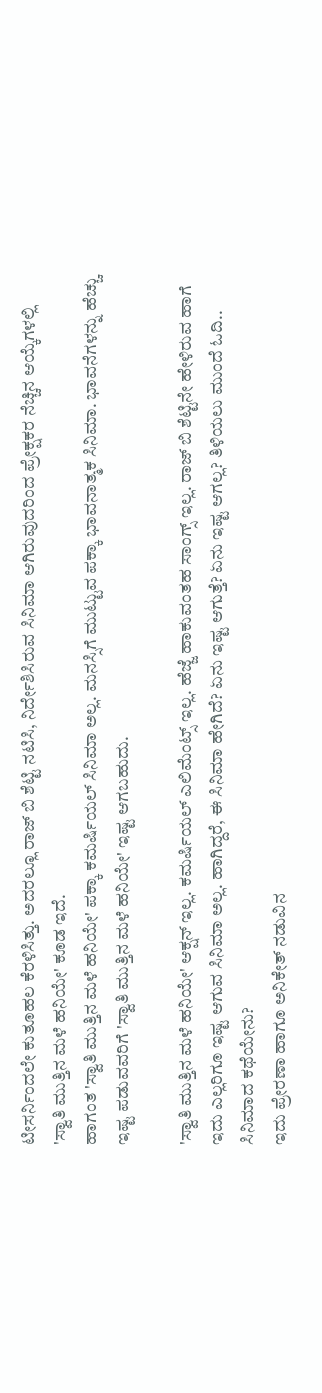ಟೀಸರ್ನಿಂದಲೇ ಕುತೂಹಲ ಕೆರಳಿಸಿತ್ತು. ಅದರಲ್ಲೂ ರಾಜ್ ಬಿ ಶೆಟ್ಟಿ ನಟಿಸಿ, ನಿರ್ದೇಶಿಸಿರುವ ಸಿನಿಮಾ ಆಗಿರುವುದರಿಂದ ಪ್ರೇಕ್ಷಕರ ನೆಚ್ಚಿನ ಆಯ್ಕೆಗಳಲ್ಲಿ 'ಸ್ವಾತಿ ಮುತ್ತಿನ ಮಳೆ ಹನಿಯೇ' ಕೂಡ ಇದೆ.
ಹಾಗಂತ 'ಸ್ವಾತಿ ಮುತ್ತಿನ ಮಳೆ ಹನಿಯೇ' ಪಕ್ಕಾ ಕಮರ್ಷಿಯಲ್ ಸಿನಿಮಾ ಅಲ್ಲ. ಮನಸ್ಸಿಗೆ ಮುಟ್ಟುವ ಪಕ್ಕಾ ಭಾವನಾತ್ಮಕ ಸಿನಿಮಾ. ಭಾವನೆಗಳನ್ನು ಹೆಚ್ಚು ಇಷ್ಟ ಪಡುವವರಿಗೆ 'ಸ್ವಾತಿ ಮುತ್ತಿನ ಮಳೆ ಹನಿಯೇ' ಇಷ್ಟ ಆಗಬಹುದು.

'ಸ್ವಾತಿ ಮುತ್ತಿನ ಮಳೆ ಹನಿಯೇ' ಆಕ್ಷನ್ ಇಲ್ಲ. ಕಮರ್ಷಿಯಲ್ ಎಲಿಮೆಂಟ್ಸ್ ಇಲ್ಲ. ಹೆಜ್ಜೆ ಹಾಕುವಂತಹ ಸಾಂಗ್ಸ್ ಇಲ್ಲ. ರಾಜ್ ಬಿ ಶೆಟ್ಟಿನೇ ಹೇಳಿರುವ ಹಾಗೆ ಇದು ಎಲ್ಲರಿಗೂ ಇಷ್ಟ ಆಗುವ ಸಿನಿಮಾ ಅಲ್ಲ. ಹಾಗಿದ್ದರೆ, ಈ ಸಿನಿಮಾ ಹೇಗಿದೆ? ಏನು ಇಷ್ಟ ಆಗುತ್ತೆ? ಏನು ಇಷ್ಟ ಆಗಲ್ಲ? ತಿಳಿಯಲು ಮುಂದೆ ಓದಿ..
ಸಿನಿಮಾದ ಕಥೆಯೇನು?
ಇದು ಪ್ರೇರಣಾ ಹಾಗೂ ಅನಿಕೇತ್ ನಡುವಿನ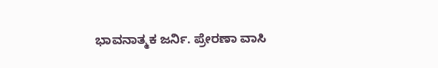ಭಾವನಾತ್ಮಕ ಜರ್ನಿ. ಪ್ರೇರಣಾ ವಾಸಿ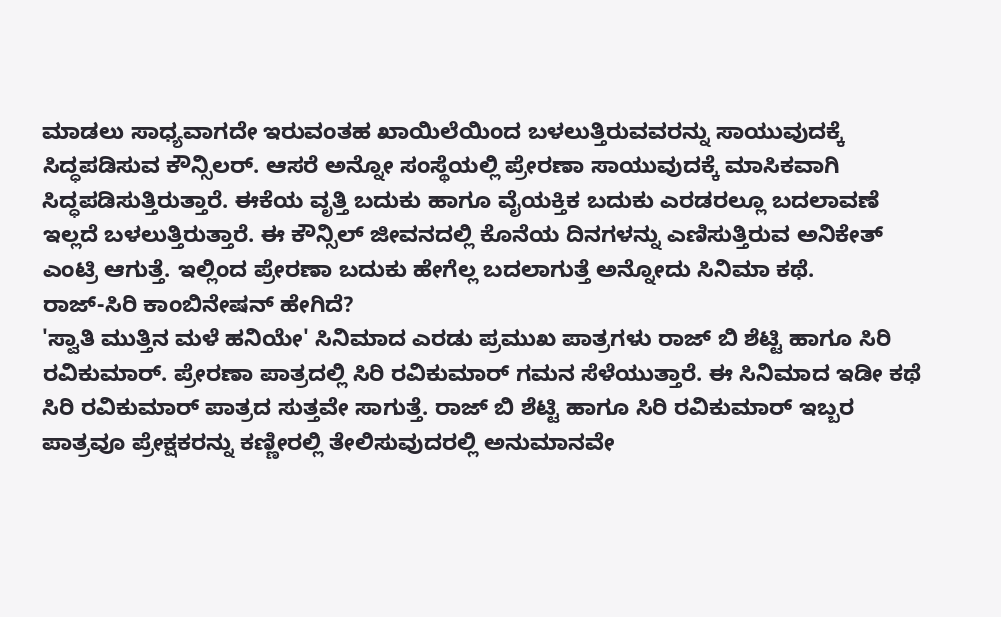ಮಾಡಲು ಸಾಧ್ಯವಾಗದೇ ಇರುವಂತಹ ಖಾಯಿಲೆಯಿಂದ ಬಳಲುತ್ತಿರುವವರನ್ನು ಸಾಯುವುದಕ್ಕೆ ಸಿದ್ಧಪಡಿಸುವ ಕೌನ್ಸಿಲರ್. ಆಸರೆ ಅನ್ನೋ ಸಂಸ್ಥೆಯಲ್ಲಿ ಪ್ರೇರಣಾ ಸಾಯುವುದಕ್ಕೆ ಮಾಸಿಕವಾಗಿ ಸಿದ್ಧಪಡಿಸುತ್ತಿರುತ್ತಾರೆ. ಈಕೆಯ ವೃತ್ತಿ ಬದುಕು ಹಾಗೂ ವೈಯಕ್ತಿಕ ಬದುಕು ಎರಡರಲ್ಲೂ ಬದಲಾವಣೆ ಇಲ್ಲದೆ ಬಳಲುತ್ತಿರುತ್ತಾರೆ. ಈ ಕೌನ್ಸಿಲ್ ಜೀವನದಲ್ಲಿ ಕೊನೆಯ ದಿನಗಳನ್ನು ಎಣಿಸುತ್ತಿರುವ ಅನಿಕೇತ್ ಎಂಟ್ರಿ ಆಗುತ್ತೆ. ಇಲ್ಲಿಂದ ಪ್ರೇರಣಾ ಬದುಕು ಹೇಗೆಲ್ಲ ಬದಲಾಗುತ್ತೆ ಅನ್ನೋದು ಸಿನಿಮಾ ಕಥೆ.
ರಾಜ್-ಸಿರಿ ಕಾಂಬಿನೇಷನ್ ಹೇಗಿದೆ?
'ಸ್ವಾತಿ ಮುತ್ತಿನ ಮಳೆ ಹನಿಯೇ' ಸಿನಿಮಾದ ಎರಡು ಪ್ರಮುಖ ಪಾತ್ರಗಳು ರಾಜ್ ಬಿ ಶೆಟ್ಟಿ ಹಾಗೂ ಸಿರಿ ರವಿಕುಮಾರ್. ಪ್ರೇರಣಾ ಪಾತ್ರದಲ್ಲಿ ಸಿರಿ ರವಿಕುಮಾರ್ ಗಮನ ಸೆಳೆಯುತ್ತಾರೆ. ಈ ಸಿನಿಮಾದ ಇಡೀ ಕಥೆ ಸಿರಿ ರವಿಕುಮಾರ್ ಪಾತ್ರದ ಸುತ್ತವೇ ಸಾಗುತ್ತೆ. ರಾಜ್ ಬಿ ಶೆಟ್ಟಿ ಹಾಗೂ ಸಿರಿ ರವಿಕುಮಾರ್ ಇಬ್ಬರ ಪಾತ್ರವೂ ಪ್ರೇಕ್ಷಕರನ್ನು ಕಣ್ಣೀರಲ್ಲಿ ತೇಲಿಸುವುದರಲ್ಲಿ ಅನುಮಾನವೇ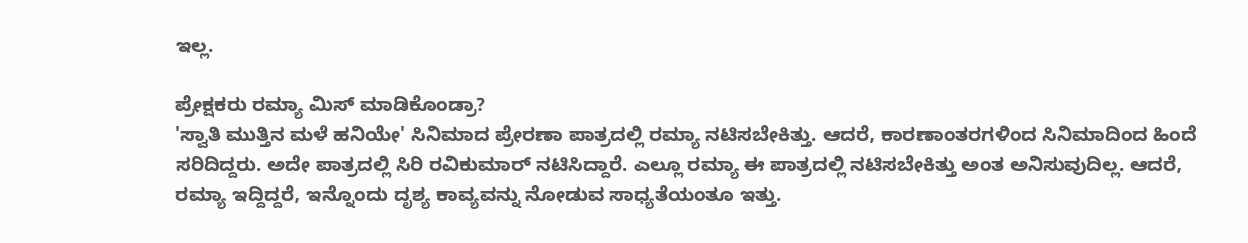ಇಲ್ಲ.

ಪ್ರೇಕ್ಷಕರು ರಮ್ಯಾ ಮಿಸ್ ಮಾಡಿಕೊಂಡ್ರಾ?
'ಸ್ವಾತಿ ಮುತ್ತಿನ ಮಳೆ ಹನಿಯೇ' ಸಿನಿಮಾದ ಪ್ರೇರಣಾ ಪಾತ್ರದಲ್ಲಿ ರಮ್ಯಾ ನಟಿಸಬೇಕಿತ್ತು. ಆದರೆ, ಕಾರಣಾಂತರಗಳಿಂದ ಸಿನಿಮಾದಿಂದ ಹಿಂದೆ ಸರಿದಿದ್ದರು. ಅದೇ ಪಾತ್ರದಲ್ಲಿ ಸಿರಿ ರವಿಕುಮಾರ್ ನಟಿಸಿದ್ದಾರೆ. ಎಲ್ಲೂ ರಮ್ಯಾ ಈ ಪಾತ್ರದಲ್ಲಿ ನಟಿಸಬೇಕಿತ್ತು ಅಂತ ಅನಿಸುವುದಿಲ್ಲ. ಆದರೆ, ರಮ್ಯಾ ಇದ್ದಿದ್ದರೆ, ಇನ್ನೊಂದು ದೃಶ್ಯ ಕಾವ್ಯವನ್ನು ನೋಡುವ ಸಾಧ್ಯತೆಯಂತೂ ಇತ್ತು.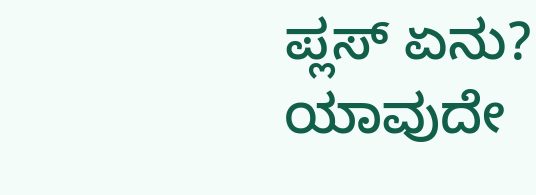ಪ್ಲಸ್ ಏನು?
ಯಾವುದೇ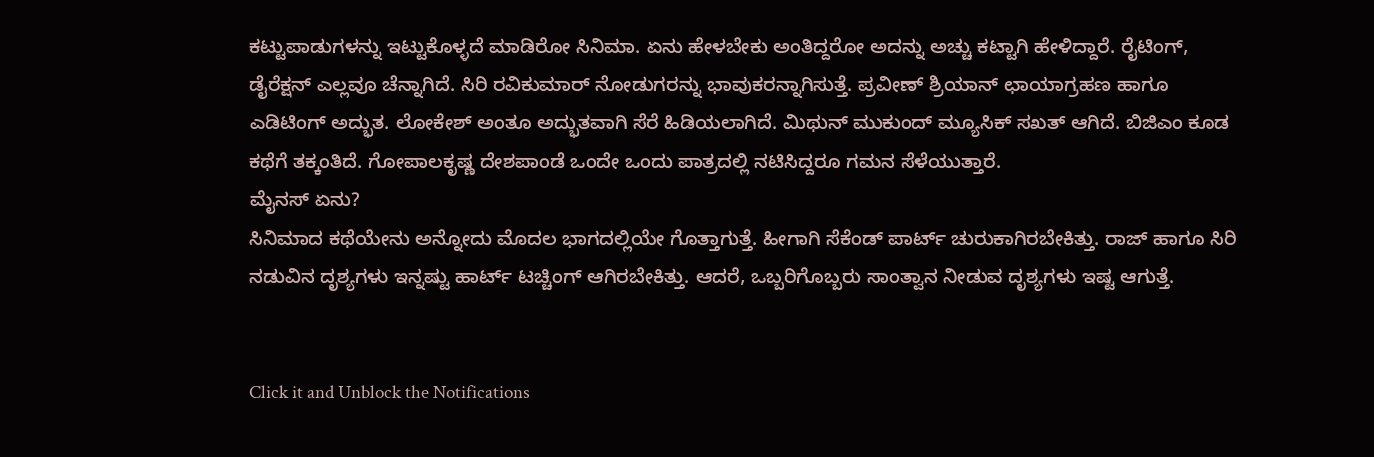ಕಟ್ಟುಪಾಡುಗಳನ್ನು ಇಟ್ಟುಕೊಳ್ಳದೆ ಮಾಡಿರೋ ಸಿನಿಮಾ. ಏನು ಹೇಳಬೇಕು ಅಂತಿದ್ದರೋ ಅದನ್ನು ಅಚ್ಚು ಕಟ್ಟಾಗಿ ಹೇಳಿದ್ದಾರೆ. ರೈಟಿಂಗ್, ಡೈರೆಕ್ಷನ್ ಎಲ್ಲವೂ ಚೆನ್ನಾಗಿದೆ. ಸಿರಿ ರವಿಕುಮಾರ್ ನೋಡುಗರನ್ನು ಭಾವುಕರನ್ನಾಗಿಸುತ್ತೆ. ಪ್ರವೀಣ್ ಶ್ರಿಯಾನ್ ಛಾಯಾಗ್ರಹಣ ಹಾಗೂ ಎಡಿಟಿಂಗ್ ಅದ್ಭುತ. ಲೋಕೇಶ್ ಅಂತೂ ಅದ್ಭುತವಾಗಿ ಸೆರೆ ಹಿಡಿಯಲಾಗಿದೆ. ಮಿಥುನ್ ಮುಕುಂದ್ ಮ್ಯೂಸಿಕ್ ಸಖತ್ ಆಗಿದೆ. ಬಿಜಿಎಂ ಕೂಡ ಕಥೆಗೆ ತಕ್ಕಂತಿದೆ. ಗೋಪಾಲಕೃಷ್ಣ ದೇಶಪಾಂಡೆ ಒಂದೇ ಒಂದು ಪಾತ್ರದಲ್ಲಿ ನಟಿಸಿದ್ದರೂ ಗಮನ ಸೆಳೆಯುತ್ತಾರೆ.
ಮೈನಸ್ ಏನು?
ಸಿನಿಮಾದ ಕಥೆಯೇನು ಅನ್ನೋದು ಮೊದಲ ಭಾಗದಲ್ಲಿಯೇ ಗೊತ್ತಾಗುತ್ತೆ. ಹೀಗಾಗಿ ಸೆಕೆಂಡ್ ಪಾರ್ಟ್ ಚುರುಕಾಗಿರಬೇಕಿತ್ತು. ರಾಜ್ ಹಾಗೂ ಸಿರಿ ನಡುವಿನ ದೃಶ್ಯಗಳು ಇನ್ನಷ್ಟು ಹಾರ್ಟ್ ಟಚ್ಚಿಂಗ್ ಆಗಿರಬೇಕಿತ್ತು. ಆದರೆ, ಒಬ್ಬರಿಗೊಬ್ಬರು ಸಾಂತ್ವಾನ ನೀಡುವ ದೃಶ್ಯಗಳು ಇಷ್ಟ ಆಗುತ್ತೆ.


Click it and Unblock the Notifications